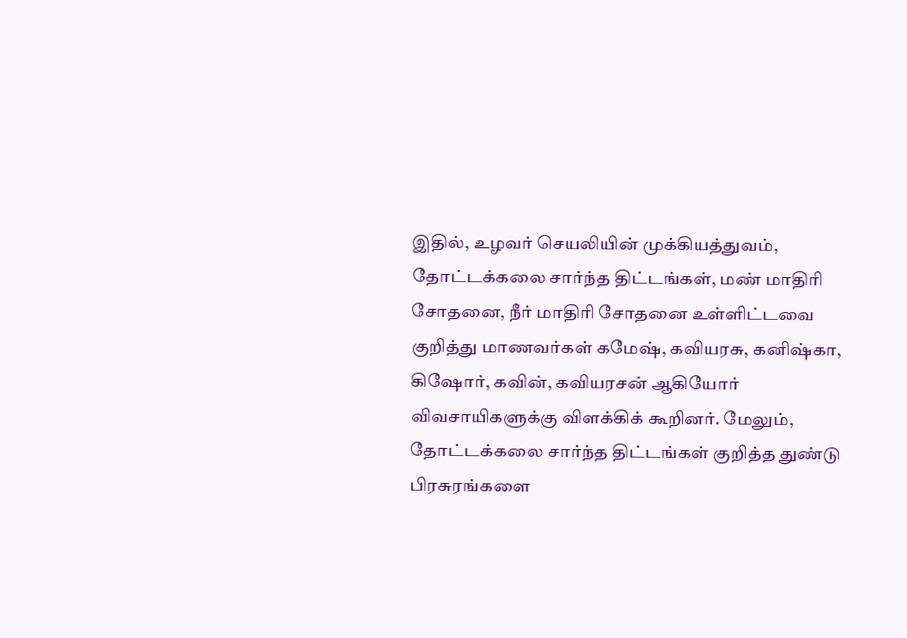இதில், உழவர் செயலியின் முக்கியத்துவம், தோட்டக்கலை சார்ந்த திட்டங்கள், மண் மாதிரி சோதனை, நீர் மாதிரி சோதனை உள்ளிட்டவை குறித்து மாணவர்கள் கமேஷ், கவியரசு, கனிஷ்கா, கிஷோர், கவின், கவியரசன் ஆகியோர் விவசாயிகளுக்கு விளக்கிக் கூறினர். மேலும், தோட்டக்கலை சார்ந்த திட்டங்கள் குறித்த துண்டு பிரசுரங்களை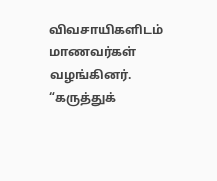விவசாயிகளிடம் மாணவர்கள் வழங்கினர்.
“கருத்துக்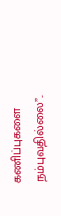கணிப்புகளை நம்புவதில்லை”..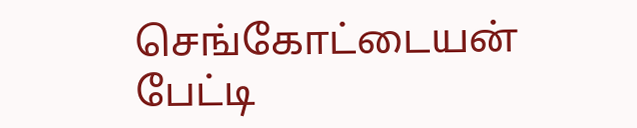செங்கோட்டையன் பேட்டி